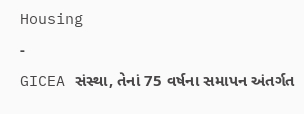Housing
-
GICEA સંસ્થા, તેનાં 75 વર્ષના સમાપન અંતર્ગત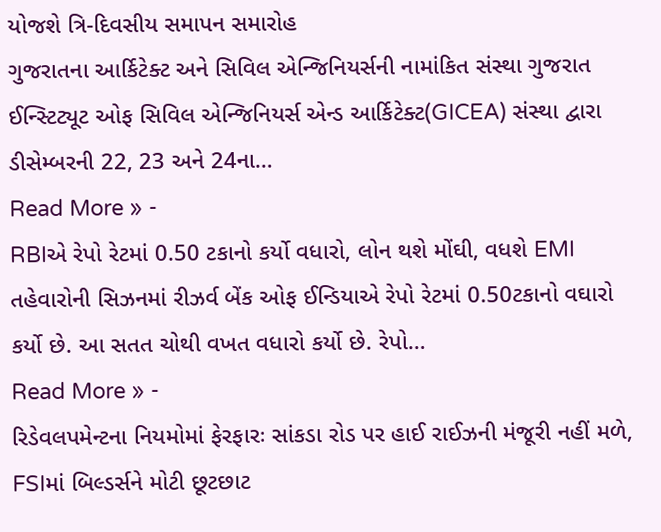યોજશે ત્રિ-દિવસીય સમાપન સમારોહ
ગુજરાતના આર્કિટેક્ટ અને સિવિલ એન્જિનિયર્સની નામાંકિત સંસ્થા ગુજરાત ઈન્સ્ટિટ્યૂટ ઓફ સિવિલ એન્જિનિયર્સ એન્ડ આર્કિટેક્ટ(GICEA) સંસ્થા દ્વારા ડીસેમ્બરની 22, 23 અને 24ના…
Read More » -
RBIએ રેપો રેટમાં 0.50 ટકાનો કર્યો વધારો, લોન થશે મોંઘી, વધશે EMI
તહેવારોની સિઝનમાં રીઝર્વ બેંક ઓફ ઈન્ડિયાએ રેપો રેટમાં 0.50ટકાનો વઘારો કર્યો છે. આ સતત ચોથી વખત વધારો કર્યો છે. રેપો…
Read More » -
રિડેવલપમેન્ટના નિયમોમાં ફેરફારઃ સાંકડા રોડ પર હાઈ રાઈઝની મંજૂરી નહીં મળે, FSIમાં બિલ્ડર્સને મોટી છૂટછાટ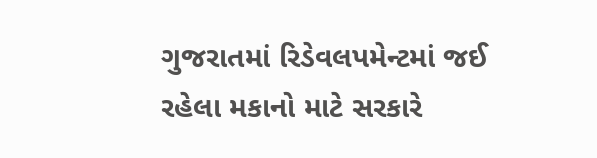ગુજરાતમાં રિડેવલપમેન્ટમાં જઈ રહેલા મકાનો માટે સરકારે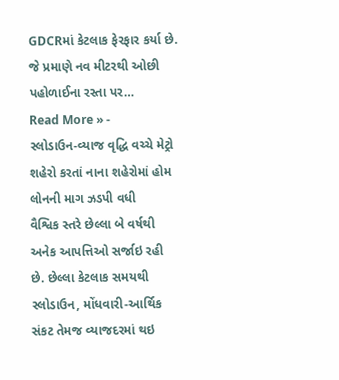GDCRમાં કેટલાક ફેરફાર કર્યા છે. જે પ્રમાણે નવ મીટરથી ઓછી પહોળાઈના રસ્તા પર…
Read More » -
સ્લોડાઉન-વ્યાજ વૃદ્ધિ વચ્ચે મેટ્રો શહેરો કરતાં નાના શહેરોમાં હોમ લોનની માગ ઝડપી વધી
વૈશ્વિક સ્તરે છેલ્લા બે વર્ષથી અનેક આપત્તિઓ સર્જાઇ રહી છે. છેલ્લા કેટલાક સમયથી સ્લોડાઉન, મોંધવારી-આર્થિક સંકટ તેમજ વ્યાજદરમાં થઇ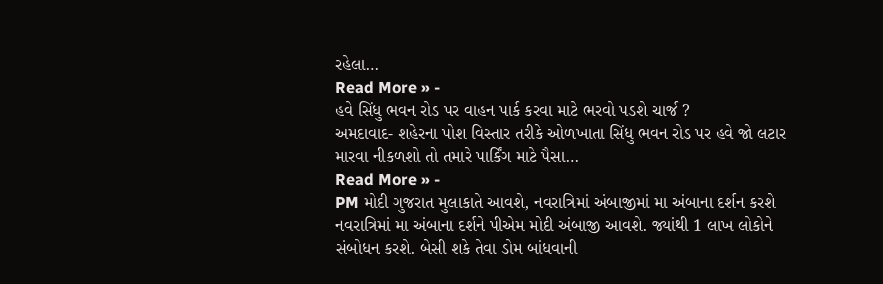રહેલા…
Read More » -
હવે સિંધુ ભવન રોડ પર વાહન પાર્ક કરવા માટે ભરવો પડશે ચાર્જ ?
અમદાવાદ- શહેરના પોશ વિસ્તાર તરીકે ઓળખાતા સિંધુ ભવન રોડ પર હવે જો લટાર મારવા નીકળશો તો તમારે પાર્કિંગ માટે પૈસા…
Read More » -
PM મોદી ગુજરાત મુલાકાતે આવશે, નવરાત્રિમાં અંબાજીમાં મા અંબાના દર્શન કરશે
નવરાત્રિમાં મા અંબાના દર્શને પીએમ મોદી અંબાજી આવશે. જ્યાંથી 1 લાખ લોકોને સંબોધન કરશે. બેસી શકે તેવા ડોમ બાંધવાની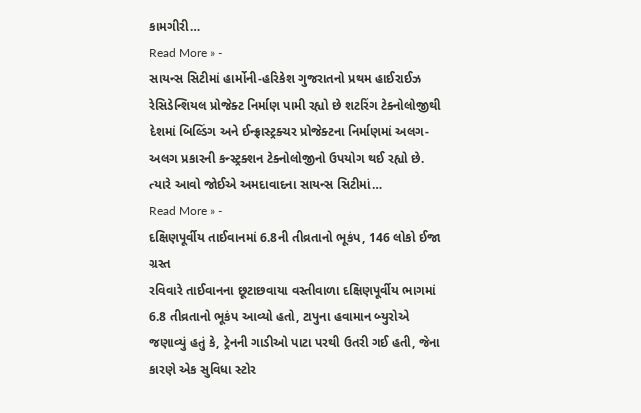કામગીરી…
Read More » -
સાયન્સ સિટીમાં હાર્મોની-હરિકેશ ગુજરાતનો પ્રથમ હાઈરાઈઝ રેસિડેન્શિયલ પ્રોજેક્ટ નિર્માણ પામી રહ્યો છે શટરિંગ ટેક્નોલોજીથી
દેશમાં બિલ્ડિંગ અને ઈન્ફ્રાસ્ટ્રક્ચર પ્રોજેક્ટના નિર્માણમાં અલગ-અલગ પ્રકારની કન્સ્ટ્રક્શન ટેક્નોલોજીનો ઉપયોગ થઈ રહ્યો છે. ત્યારે આવો જોઈએ અમદાવાદના સાયન્સ સિટીમાં…
Read More » -
દક્ષિણપૂર્વીય તાઈવાનમાં 6.8ની તીવ્રતાનો ભૂકંપ, 146 લોકો ઈજા ગ્રસ્ત
રવિવારે તાઈવાનના છૂટાછવાયા વસ્તીવાળા દક્ષિણપૂર્વીય ભાગમાં 6.8 તીવ્રતાનો ભૂકંપ આવ્યો હતો, ટાપુના હવામાન બ્યુરોએ જણાવ્યું હતું કે, ટ્રેનની ગાડીઓ પાટા પરથી ઉતરી ગઈ હતી, જેના કારણે એક સુવિધા સ્ટોર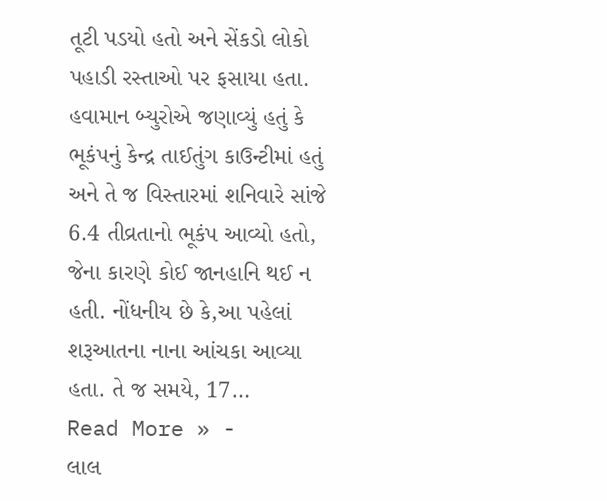તૂટી પડયો હતો અને સેંકડો લોકો પહાડી રસ્તાઓ પર ફસાયા હતા. હવામાન બ્યુરોએ જણાવ્યું હતું કે ભૂકંપનું કેન્દ્ર તાઈતુંગ કાઉન્ટીમાં હતું અને તે જ વિસ્તારમાં શનિવારે સાંજે 6.4 તીવ્રતાનો ભૂકંપ આવ્યો હતો, જેના કારણે કોઈ જાનહાનિ થઈ ન હતી. નોંધનીય છે કે,આ પહેલાં શરૂઆતના નાના આંચકા આવ્યા હતા. તે જ સમયે, 17…
Read More » -
લાલ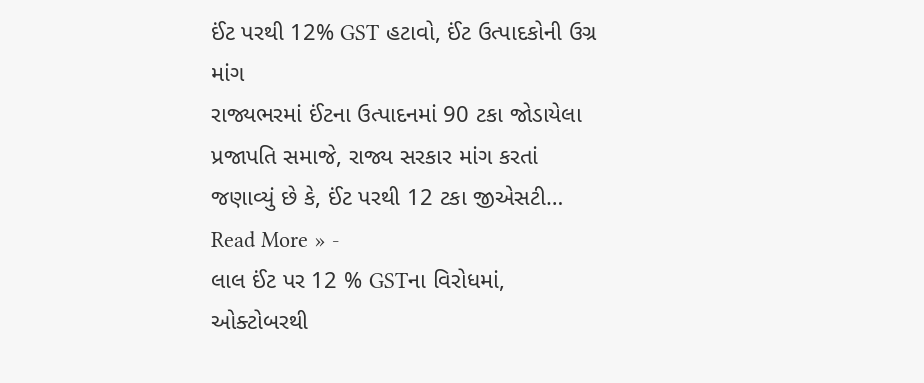ઈંટ પરથી 12% GST હટાવો, ઈંટ ઉત્પાદકોની ઉગ્ર માંગ
રાજ્યભરમાં ઈંટના ઉત્પાદનમાં 90 ટકા જોડાયેલા પ્રજાપતિ સમાજે, રાજ્ય સરકાર માંગ કરતાં જણાવ્યું છે કે, ઈંટ પરથી 12 ટકા જીએસટી…
Read More » -
લાલ ઈંટ પર 12 % GSTના વિરોધમાં, ઓક્ટોબરથી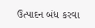ઉત્પાદન બંધ કરવા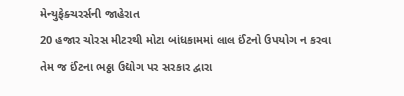મેન્યુફેક્ચરર્સની જાહેરાત
20 હજાર ચોરસ મીટરથી મોટા બાંધકામમાં લાલ ઈંટનો ઉપયોગ ન કરવા તેમ જ ઈંટના ભઠ્ઠા ઉદ્યોગ પર સરકાર દ્વારા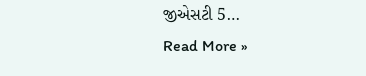જીએસટી 5…
Read More »